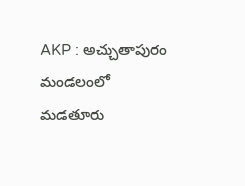AKP : అచ్చుతాపురం మండలంలో మడతూరు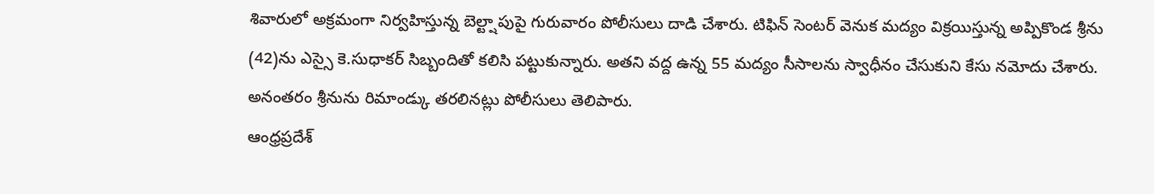శివారులో అక్రమంగా నిర్వహిస్తున్న బెల్ట్షాపుపై గురువారం పోలీసులు దాడి చేశారు. టిఫిన్ సెంటర్ వెనుక మద్యం విక్రయిస్తున్న అప్పికొండ శ్రీను (42)ను ఎస్సై కె.సుధాకర్ సిబ్బందితో కలిసి పట్టుకున్నారు. అతని వద్ద ఉన్న 55 మద్యం సీసాలను స్వాధీనం చేసుకుని కేసు నమోదు చేశారు. అనంతరం శ్రీనును రిమాండ్కు తరలినట్లు పోలీసులు తెలిపారు.
ఆంధ్రప్రదేశ్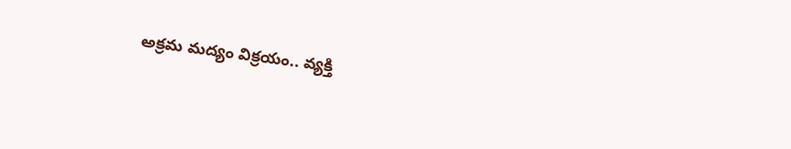అక్రమ మద్యం విక్రయం.. వ్యక్తి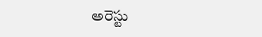అరెస్టు